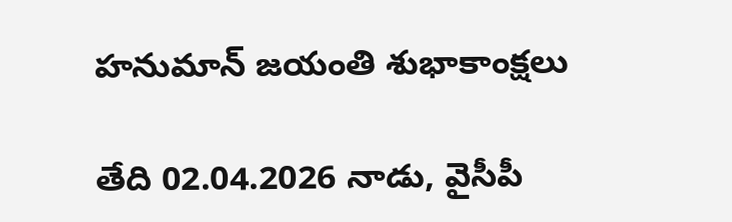హనుమాన్ జయంతి శుభాకాంక్షలు

తేది 02.04.2026 నాడు, వైసీపీ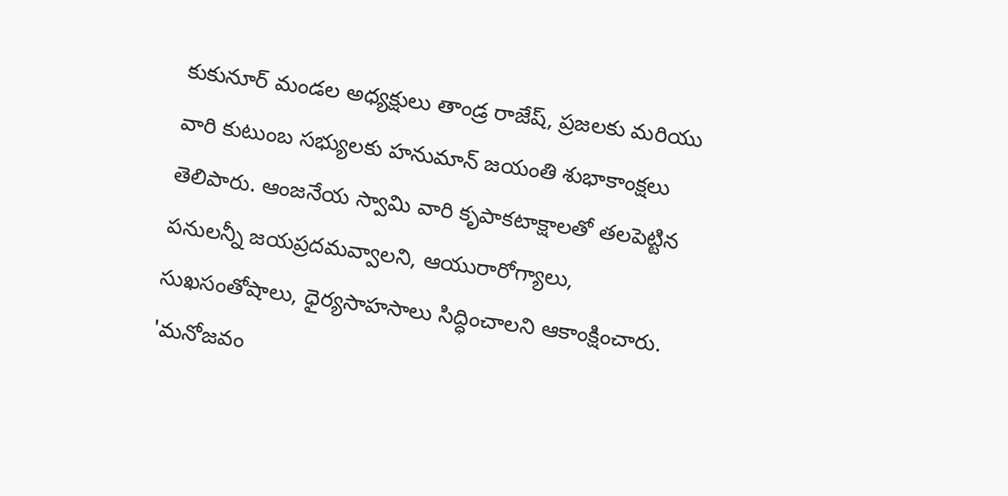కుకునూర్ మండల అధ్యక్షులు తాండ్ర రాజేష్, ప్రజలకు మరియు వారి కుటుంబ సభ్యులకు హనుమాన్ జయంతి శుభాకాంక్షలు తెలిపారు. ఆంజనేయ స్వామి వారి కృపాకటాక్షాలతో తలపెట్టిన పనులన్నీ జయప్రదమవ్వాలని, ఆయురారోగ్యాలు, సుఖసంతోషాలు, ధైర్యసాహసాలు సిద్ధించాలని ఆకాంక్షించారు. 'మనోజవం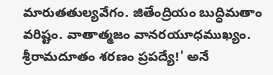మారుతతుల్యవేగం. జితేంద్రియం బుద్ధిమతాం వరిష్టం. వాతాత్మజం వానరయూధముఖ్యం. శ్రీరామదూతం శరణం ప్రపద్యే!' అనే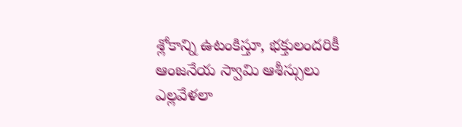శ్లోకాన్ని ఉటంకిస్తూ, భక్తులందరికీ ఆంజనేయ స్వామి ఆశీస్సులు ఎల్లవేళలా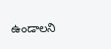ఉండాలని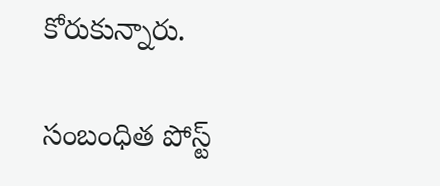కోరుకున్నారు.

సంబంధిత పోస్ట్